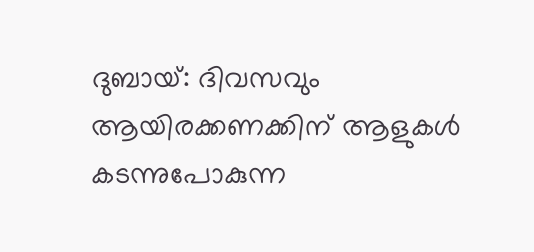ദുബായ്: ദിവസവും ആയിരക്കണക്കിന് ആളുകള്‍ കടന്നുപോകുന്ന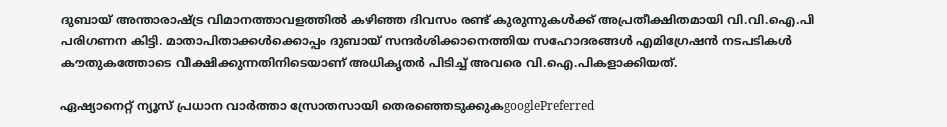ദുബായ് അന്താരാഷ്ട്ര വിമാനത്താവളത്തില്‍ കഴിഞ്ഞ ദിവസം രണ്ട് കുരുന്നുകള്‍ക്ക് അപ്രതീക്ഷിതമായി വി.വി.ഐ.പി പരിഗണന കിട്ടി. മാതാപിതാക്കള്‍ക്കൊപ്പം ദുബായ് സന്ദര്‍ശിക്കാനെത്തിയ സഹോദരങ്ങള്‍ എമിഗ്രേഷന്‍ നടപടികള്‍ കൗതുകത്തോടെ വീക്ഷിക്കുന്നതിനിടെയാണ് അധികൃതര്‍ പിടിച്ച് അവരെ വി.ഐ.പികളാക്കിയത്.

ഏഷ്യാനെറ്റ് ന്യൂസ് പ്രധാന വാർത്താ സ്രോതസായി തെരഞ്ഞെടുക്കുകgooglePreferred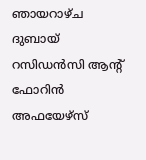ഞായറാഴ്ച ദുബായ് റസിഡന്‍സി ആന്റ് ഫോറിൻ അഫയേഴ്സ്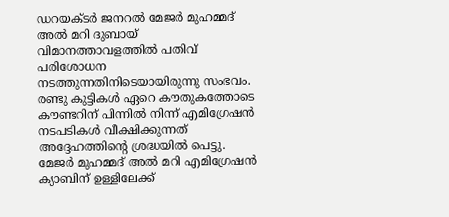ഡറയക്ടർ ജനറൽ മേജർ മുഹമ്മദ് അൽ മറി ദുബായ് വിമാനത്താവളത്തിൽ പതിവ് പരിശോധന നടത്തുന്നതിനിടെയായിരുന്നു സംഭവം. രണ്ടു കുട്ടികൾ ഏറെ കൗതുകത്തോടെ കൗണ്ടറിന് പിന്നില്‍ നിന്ന് എമിഗ്രേഷൻ നടപടികൾ വീക്ഷിക്കുന്നത് അദ്ദേഹത്തിന്റെ ശ്രദ്ധയിൽ പെട്ടു. മേജർ മുഹമ്മദ് അൽ മറി എമിഗ്രേഷന്‍ ക്യാബിന് ഉള്ളിലേക്ക്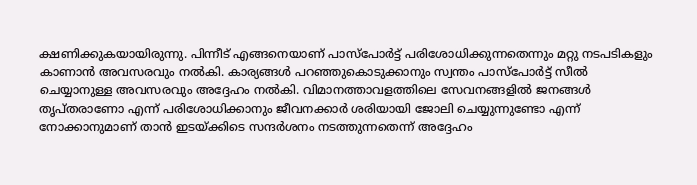ക്ഷണിക്കുകയായിരുന്നു. പിന്നീട് എങ്ങനെയാണ് പാസ്പോർട്ട് പരിശോധിക്കുന്നതെന്നും മറ്റു നടപടികളും കാണാന്‍ അവസരവും നല്‍കി. കാര്യങ്ങള്‍ പറഞ്ഞുകൊടുക്കാനും സ്വന്തം പാസ്‍പോര്‍ട്ട് സീല്‍ ചെയ്യാനുള്ള അവസരവും അദ്ദേഹം നല്‍കി. വിമാനത്താവളത്തിലെ സേവനങ്ങളില്‍ ജനങ്ങള്‍ തൃപ്തരാണോ എന്ന് പരിശോധിക്കാനും ജീവനക്കാര്‍ ശരിയായി ജോലി ചെയ്യുന്നുണ്ടോ എന്ന് നോക്കാനുമാണ് താന്‍ ഇടയ്ക്കിടെ സന്ദര്‍ശനം നടത്തുന്നതെന്ന് അദ്ദേഹം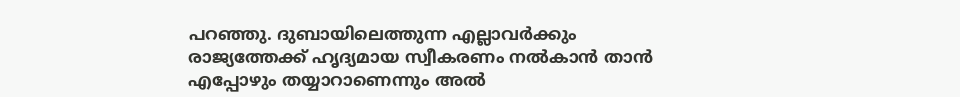പറഞ്ഞു. ദുബായിലെത്തുന്ന എല്ലാവര്‍ക്കും രാജ്യത്തേക്ക് ഹൃദ്യമായ സ്വീകരണം നല്‍കാന്‍ താന്‍ എപ്പോഴും തയ്യാറാണെന്നും അല്‍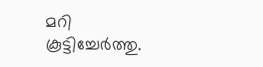മറി കൂട്ടിച്ചേര്‍ത്തു.